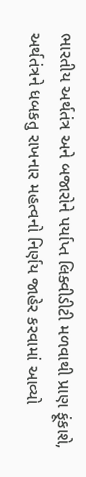ભારતીય અર્થતંત્ર અને બજારોને પર્યાપ્ત લિક્વીડીટી મળવાથી પ્રાણ ફૂંકાશે, અર્થતંત્રને ધબકતુ રાખનાર મહત્વનો નિર્ણય જાહેર કરવામાં આવ્યો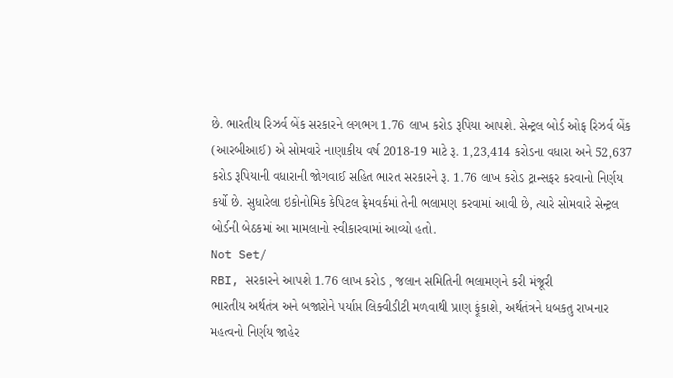છે. ભારતીય રિઝર્વ બેંક સરકારને લગભગ 1.76 લાખ કરોડ રૂપિયા આપશે. સેન્ટ્રલ બોર્ડ ઓફ રિઝર્વ બેંક (આરબીઆઈ) એ સોમવારે નાણાકીય વર્ષ 2018-19 માટે રૂ. 1,23,414 કરોડના વધારા અને 52,637 કરોડ રૂપિયાની વધારાની જોગવાઈ સહિત ભારત સરકારને રૂ. 1.76 લાખ કરોડ ટ્રાન્સફર કરવાનો નિર્ણય કર્યો છે. સુધારેલા ઇકોનોમિક કેપિટલ ફ્રેમવર્કમાં તેની ભલામણ કરવામાં આવી છે, ત્યારે સોમવારે સેન્ટ્રલ બોર્ડની બેઠકમાં આ મામલાનો સ્વીકારવામાં આવ્યો હતો.
Not Set/
RBI, સરકારને આપશે 1.76 લાખ કરોડ , જલાન સમિતિની ભલામણને કરી મંજૂરી
ભારતીય અર્થતંત્ર અને બજારોને પર્યાપ્ત લિક્વીડીટી મળવાથી પ્રાણ ફૂંકાશે, અર્થતંત્રને ધબકતુ રાખનાર મહત્વનો નિર્ણય જાહેર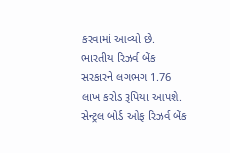કરવામાં આવ્યો છે. ભારતીય રિઝર્વ બેંક સરકારને લગભગ 1.76 લાખ કરોડ રૂપિયા આપશે. સેન્ટ્રલ બોર્ડ ઓફ રિઝર્વ બેંક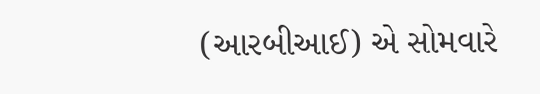(આરબીઆઈ) એ સોમવારે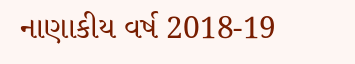નાણાકીય વર્ષ 2018-19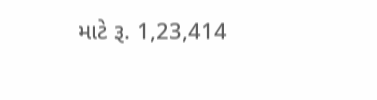માટે રૂ. 1,23,414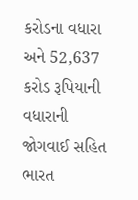કરોડના વધારા અને 52,637 કરોડ રૂપિયાની વધારાની જોગવાઈ સહિત ભારત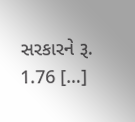સરકારને રૂ. 1.76 […]